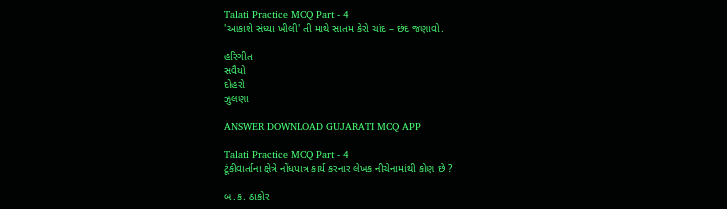Talati Practice MCQ Part - 4
'આકાશે સંધ્યા ખીલી' તી માથે સાતમ કેરો ચાંદ – છંદ જણાવો.

હરિગીત
સવૈયો
દોહરો
ઝુલણા

ANSWER DOWNLOAD GUJARATI MCQ APP

Talati Practice MCQ Part - 4
ટૂંકીવાર્તાના ક્ષેત્રે નોંધપાત્ર કાર્ય કરનાર લેખક નીચેનામાંથી કોણ છે ?

બ.ક. ઠાકોર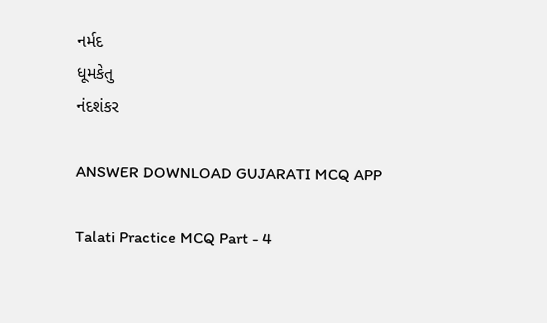નર્મદ
ધૂમકેતુ
નંદશંકર

ANSWER DOWNLOAD GUJARATI MCQ APP

Talati Practice MCQ Part - 4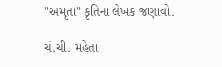"અમૃતા" કૃતિના લેખક જણાવો.

ચં.ચી. મહેતા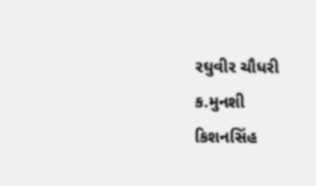રઘુવીર ચૌધરી
ક.મુનશી
કિશનસિંહ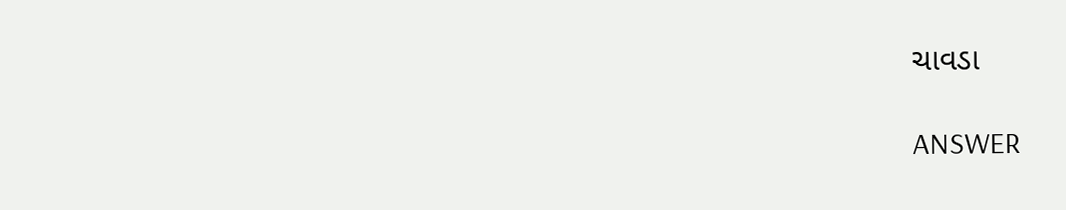ચાવડા

ANSWER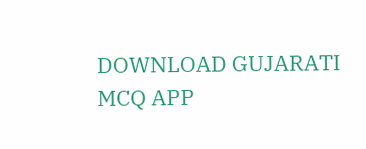DOWNLOAD GUJARATI MCQ APP